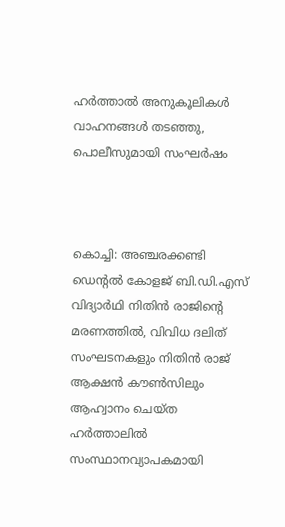ഹർത്താൽ അനുകൂലികൾ വാഹനങ്ങൾ തടഞ്ഞു, പൊലീസുമായി സംഘർഷം



കൊച്ചി: അഞ്ചരക്കണ്ടി ഡെന്റൽ കോളജ് ബി.ഡി.എസ് വിദ്യാർഥി നിതിൻ രാജിന്റെ മരണത്തിൽ, വിവിധ ദലിത് സംഘടനകളും നിതിൻ രാജ് ആക്ഷൻ കൗൺസിലും ആഹ്വാനം ചെയ്ത ഹർത്താലിൽ സംസ്ഥാനവ്യാപകമായി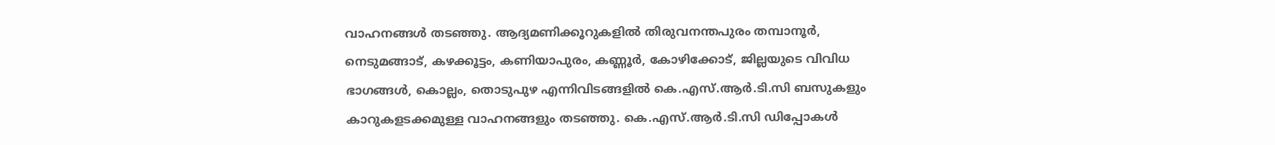വാഹനങ്ങൾ തടഞ്ഞു. ആദ്യമണിക്കൂറുകളിൽ തിരുവനന്തപുരം തമ്പാനൂർ, നെടുമങ്ങാട്, കഴക്കൂട്ടം, കണിയാപുരം, കണ്ണൂർ, കോഴിക്കോട്, ജില്ലയുടെ വിവിധ ഭാഗങ്ങൾ, കൊല്ലം, തൊടുപുഴ എന്നിവിടങ്ങളിൽ കെ.എസ്.ആർ.ടി.സി ബസുകളും കാറുകളടക്കമുള്ള വാഹനങ്ങളും തടഞ്ഞു. കെ.എസ്.ആർ.ടി.സി ഡിപ്പോകൾ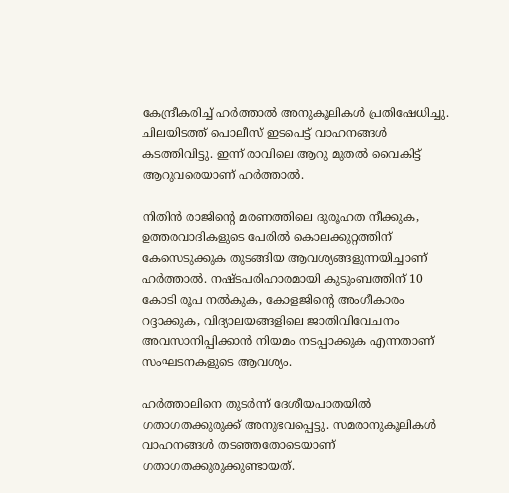കേന്ദ്രീകരിച്ച് ഹർത്താൽ അനുകൂലികൾ പ്രതിഷേധിച്ചു. ചിലയിടത്ത് പൊലീസ് ഇടപെട്ട് വാഹനങ്ങൾ കടത്തിവിട്ടു. ഇന്ന് രാവിലെ ആറു മുതൽ വൈകിട്ട് ആറുവരെയാണ് ഹർത്താൽ.

നിതിൻ രാജിന്റെ മരണത്തിലെ ദുരൂഹത നീക്കുക, ഉത്തരവാദികളുടെ പേരിൽ കൊലക്കുറ്റത്തിന് കേസെടുക്കുക തുടങ്ങിയ ആവശ്യങ്ങളുന്നയിച്ചാണ് ഹർത്താൽ. നഷ്ടപരിഹാരമായി കുടുംബത്തിന് 10 കോടി രൂപ നൽകുക, കോളജിന്റെ അംഗീകാരം റദ്ദാക്കുക, വിദ്യാലയങ്ങളിലെ ജാതിവിവേചനം അവസാനിപ്പിക്കാൻ നിയമം നടപ്പാക്കുക എന്നതാണ് സംഘടനകളുടെ ആവശ്യം.

ഹര്‍ത്താലിനെ തുടര്‍ന്ന് ദേശീയപാതയിൽ ഗതാഗതക്കുരുക്ക് അനുഭവപ്പെട്ടു. സമരാനുകൂലികള്‍ വാഹനങ്ങള്‍ തടഞ്ഞതോടെയാണ് ഗതാഗതക്കുരുക്കുണ്ടായത്.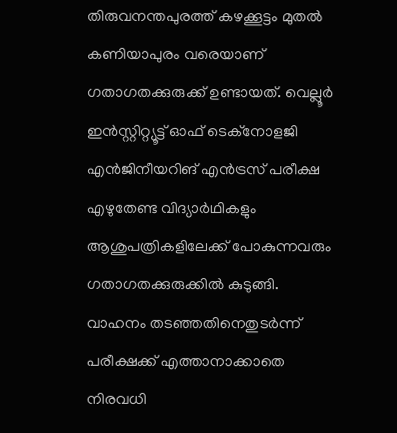തിരുവനന്തപുരത്ത് കഴക്കൂട്ടം മുതൽ കണിയാപുരം വരെയാണ് ഗതാഗതക്കുരുക്ക് ഉണ്ടായത്. വെല്ലൂര്‍ ഇന്‍സ്റ്റിറ്റ്യൂട്ട് ഓഫ് ടെക്നോളജി എൻജിനീയറിങ് എൻട്രസ് പരീക്ഷ എഴുതേണ്ട വിദ്യാർഥികളും ആശുപത്രികളിലേക്ക് പോകുന്നവരും ഗതാഗതക്കുരുക്കിൽ കുടുങ്ങി. വാഹനം തടഞ്ഞതിനെതുടര്‍ന്ന് പരീക്ഷക്ക് എത്താനാക്കാതെ നിരവധി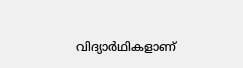വിദ്യാർഥികളാണ്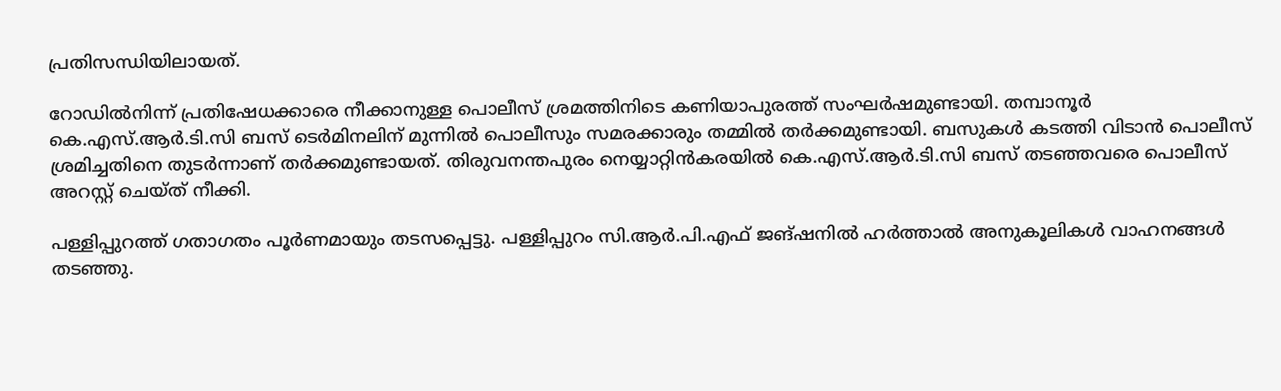പ്രതിസന്ധിയിലായത്.

റോഡിൽനിന്ന് പ്രതിഷേധക്കാരെ നീക്കാനുള്ള പൊലീസ് ശ്രമത്തിനിടെ കണിയാപുരത്ത് സംഘര്‍ഷമുണ്ടായി. തമ്പാനൂര്‍ കെ.എസ്.ആര്‍.ടി.സി ബസ് ടെര്‍മിനലിന് മുന്നിൽ പൊലീസും സമരക്കാരും തമ്മിൽ തര്‍ക്കമുണ്ടായി. ബസുകൾ കടത്തി വിടാൻ പൊലീസ് ശ്രമിച്ചതിനെ തുടര്‍ന്നാണ് തര്‍ക്കമുണ്ടായത്. തിരുവനന്തപുരം നെയ്യാറ്റിൻകരയിൽ കെ.എസ്.ആര്‍.ടി.സി ബസ് തടഞ്ഞവരെ പൊലീസ് അറസ്റ്റ് ചെയ്ത് നീക്കി.

പള്ളിപ്പുറത്ത് ഗതാഗതം പൂര്‍ണമായും തടസപ്പെട്ടു. പള്ളിപ്പുറം സി.ആർ.പി.എഫ് ജങ്ഷനിൽ ഹർത്താൽ അനുകൂലികൾ വാഹനങ്ങൾ തടഞ്ഞു.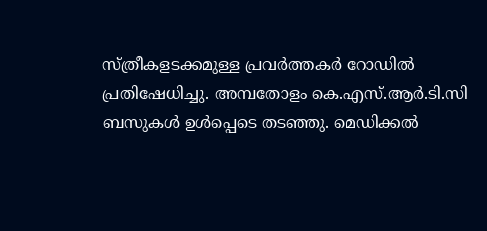സ്ത്രീകളടക്കമുള്ള പ്രവർത്തകർ റോഡിൽ പ്രതിഷേധിച്ചു. അമ്പതോളം കെ.എസ്.ആര്‍.ടി.സി ബസുകൾ ഉൾപ്പെടെ തടഞ്ഞു. മെഡിക്കൽ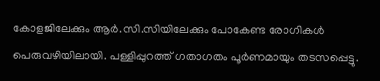കോളജിലേക്കും ആർ.സി.സിയിലേക്കും പോകേണ്ട രോഗികൾ പെരുവഴിയിലായി. പള്ളിപ്പുറത്ത് ഗതാഗതം പൂര്‍ണമായും തടസപ്പെട്ടു.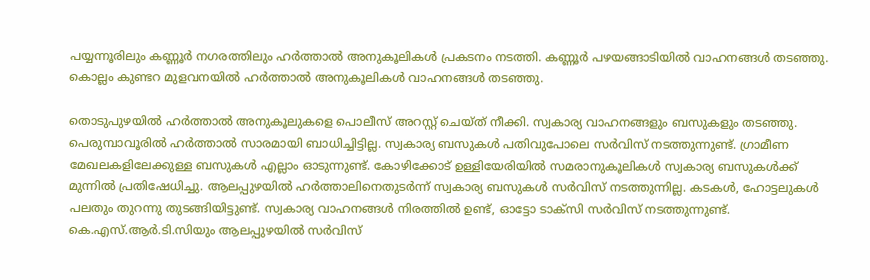പയ്യന്നൂരിലും കണ്ണൂര്‍ നഗരത്തിലും ഹര്‍ത്താല്‍ അനുകൂലികള്‍ പ്രകടനം നടത്തി. കണ്ണൂർ പഴയങ്ങാടിയിൽ വാഹനങ്ങൾ തടഞ്ഞു. കൊല്ലം കുണ്ടറ മുളവനയിൽ ഹർത്താൽ അനുകൂലികൾ വാഹനങ്ങൾ തടഞ്ഞു.

തൊടുപുഴയിൽ ഹർത്താൽ അനുകൂലുകളെ പൊലീസ് അറസ്റ്റ് ചെയ്ത് നീക്കി. സ്വകാര്യ വാഹനങ്ങളും ബസുകളും തടഞ്ഞു. പെരുമ്പാവൂരിൽ ഹർത്താൽ സാരമായി ബാധിച്ചിട്ടില്ല. സ്വകാര്യ ബസുകൾ പതിവുപോലെ സർവിസ് നടത്തുന്നുണ്ട്. ഗ്രാമീണ മേഖലകളിലേക്കുള്ള ബസുകൾ എല്ലാം ഓടുന്നുണ്ട്. കോഴിക്കോട് ഉള്ളിയേരിയിൽ സമരാനുകൂലികൾ സ്വകാര്യ ബസുകൾക്ക് മുന്നിൽ പ്രതിഷേധിച്ചു. ആലപ്പുഴയിൽ ഹര്‍ത്താലിനെതുടര്‍ന്ന് സ്വകാര്യ ബസുകൾ സർവിസ് നടത്തുന്നില്ല. കടകൾ, ഹോട്ടലുകൾ പലതും തുറന്നു തുടങ്ങിയിട്ടുണ്ട്. സ്വകാര്യ വാഹനങ്ങൾ നിരത്തിൽ ഉണ്ട്, ഓട്ടോ ടാക്സി സർവിസ് നടത്തുന്നുണ്ട്. കെ.എസ്.ആര്‍.ടി.സിയും ആലപ്പുഴയിൽ സര്‍വിസ്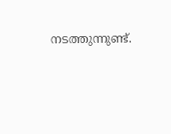നടത്തുന്നുണ്ട്.